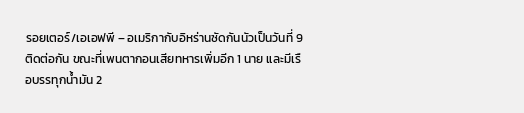รอยเตอร์/เอเอฟพี – อเมริกากับอิหร่านซัดกันนัวเป็นวันที่ 9 ติดต่อกัน ขณะที่เพนตากอนเสียทหารเพิ่มอีก 1 นาย และมีเรือบรรทุกน้ำมัน 2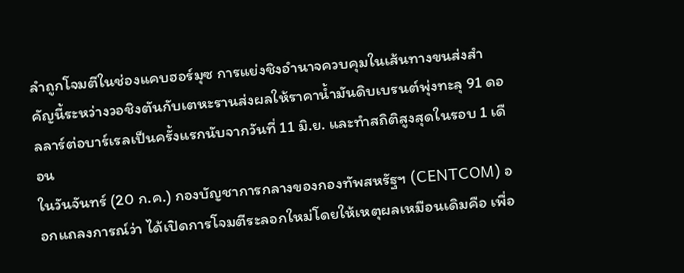ลำถูกโจมตีในช่องแคบฮอร์มุซ การแย่งชิงอำนาจควบคุมในเส้นทางขนส่งสำคัญนี้ระหว่างวอชิงตันกับเตหะรานส่งผลให้ราคาน้ำมันดิบเบรนต์พุ่งทะลุ 91 ดอลลาร์ต่อบาร์เรลเป็นครั้งแรกนับจากวันที่ 11 มิ.ย. และทำสถิติสูงสุดในรอบ 1 เดือน
ในวันจันทร์ (20 ก.ค.) กองบัญชาการกลางของกองทัพสหรัฐฯ (CENTCOM) ออกแถลงการณ์ว่า ได้เปิดการโจมตีระลอกใหม่โดยให้เหตุผลเหมือนเดิมคือ เพื่อ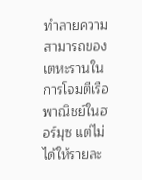ทำลายความสามารถของเตหะรานในการโจมตีเรือพาณิชย์ในฮอร์มุซ แต่ไม่ได้ให้รายละ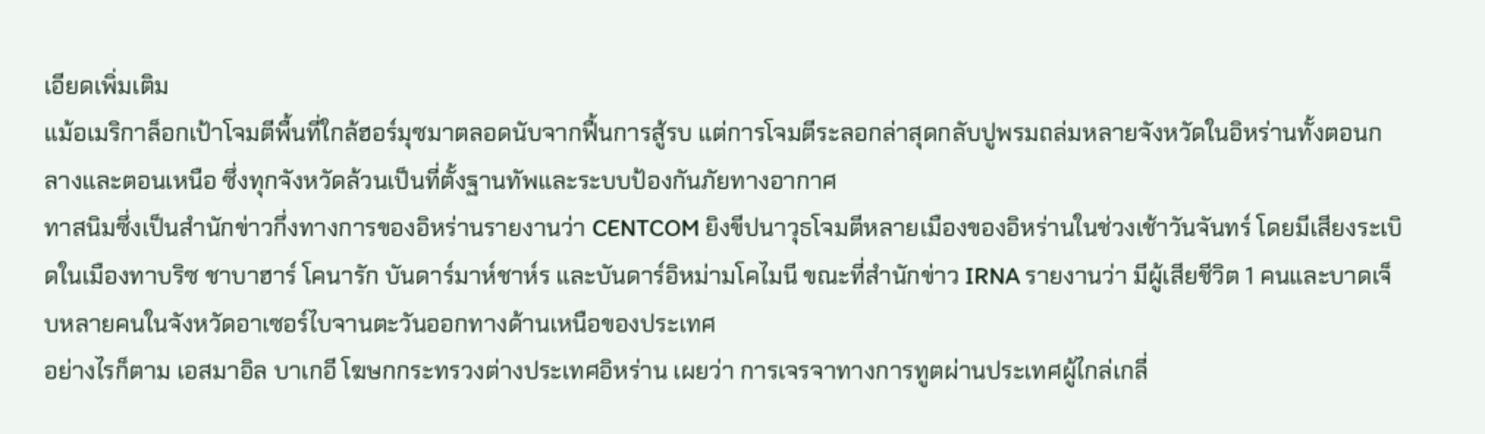เอียดเพิ่มเติม
แม้อเมริกาล็อกเป้าโจมตีพื้นที่ใกล้ฮอร์มุซมาตลอดนับจากฟื้นการสู้รบ แต่การโจมตีระลอกล่าสุดกลับปูพรมถล่มหลายจังหวัดในอิหร่านทั้งตอนกลางและตอนเหนือ ซึ่งทุกจังหวัดล้วนเป็นที่ตั้งฐานทัพและระบบป้องกันภัยทางอากาศ
ทาสนิมซึ่งเป็นสำนักข่าวกึ่งทางการของอิหร่านรายงานว่า CENTCOM ยิงขีปนาวุธโจมตีหลายเมืองของอิหร่านในช่วงเช้าวันจันทร์ โดยมีเสียงระเบิดในเมืองทาบริซ ชาบาฮาร์ โคนารัก บันดาร์มาห์ชาห์ร และบันดาร์อิหม่ามโคไมนี ขณะที่สำนักข่าว IRNA รายงานว่า มีผู้เสียชีวิต 1 คนและบาดเจ็บหลายคนในจังหวัดอาเซอร์ไบจานตะวันออกทางด้านเหนือของประเทศ
อย่างไรก็ตาม เอสมาอิล บาเกอี โฆษกกระทรวงต่างประเทศอิหร่าน เผยว่า การเจรจาทางการทูตผ่านประเทศผู้ไกล่เกลี่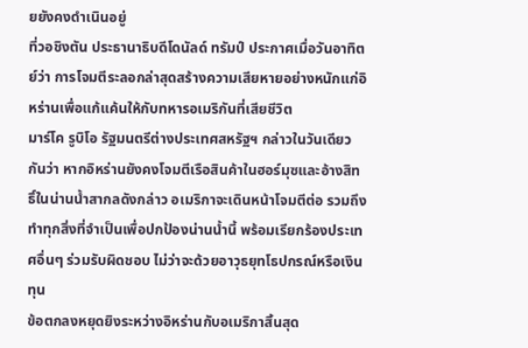ยยังคงดำเนินอยู่
ที่วอชิงตัน ประธานาธิบดีโดนัลด์ ทรัมป์ ประกาศเมื่อวันอาทิตย์ว่า การโจมตีระลอกล่าสุดสร้างความเสียหายอย่างหนักแก่อิหร่านเพื่อแก้แค้นให้กับทหารอเมริกันที่เสียชีวิต
มาร์โค รูบิโอ รัฐมนตรีต่างประเทศสหรัฐฯ กล่าวในวันเดียวกันว่า หากอิหร่านยังคงโจมตีเรือสินค้าในฮอร์มุซและอ้างสิทธิ์ในน่านน้ำสากลดังกล่าว อเมริกาจะเดินหน้าโจมตีต่อ รวมถึงทำทุกสิ่งที่จำเป็นเพื่อปกป้องน่านน้ำนี้ พร้อมเรียกร้องประเทศอื่นๆ ร่วมรับผิดชอบ ไม่ว่าจะด้วยอาวุธยุทโธปกรณ์หรือเงินทุน
ข้อตกลงหยุดยิงระหว่างอิหร่านกับอเมริกาสิ้นสุด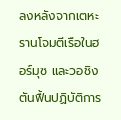ลงหลังจากเตหะรานโจมตีเรือในฮอร์มุซ และวอชิงตันฟื้นปฏิบัติการ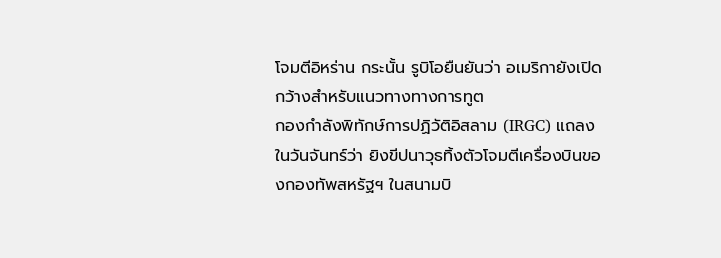โจมตีอิหร่าน กระนั้น รูบิโอยืนยันว่า อเมริกายังเปิดกว้างสำหรับแนวทางทางการทูต
กองกำลังพิทักษ์การปฏิวัติอิสลาม (IRGC) แถลงในวันจันทร์ว่า ยิงขีปนาวุธทิ้งตัวโจมตีเครื่องบินของกองทัพสหรัฐฯ ในสนามบิ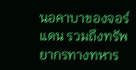นอคาบาของจอร์แดน รวมถึงทรัพยากรทางทหาร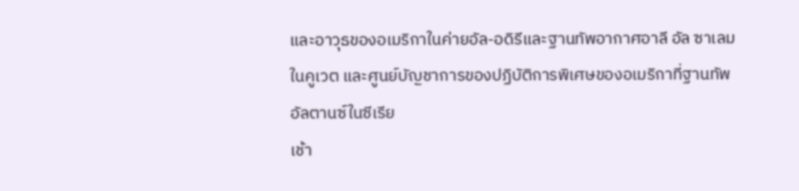และอาวุธของอเมริกาในค่ายอัล-อดิรีและฐานทัพอากาศอาลี อัล ซาเลมในคูเวต และศูนย์บัญชาการของปฏิบัติการพิเศษของอเมริกาที่ฐานทัพอัลตานซ์ในซีเรีย
เช้า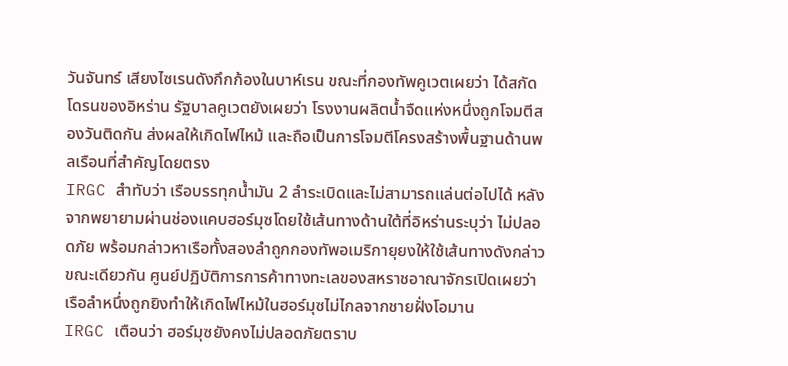วันจันทร์ เสียงไซเรนดังกึกก้องในบาห์เรน ขณะที่กองทัพคูเวตเผยว่า ได้สกัดโดรนของอิหร่าน รัฐบาลคูเวตยังเผยว่า โรงงานผลิตน้ำจืดแห่งหนึ่งถูกโจมตีสองวันติดกัน ส่งผลให้เกิดไฟไหม้ และถือเป็นการโจมตีโครงสร้างพื้นฐานด้านพลเรือนที่สำคัญโดยตรง
IRGC สำทับว่า เรือบรรทุกน้ำมัน 2 ลำระเบิดและไม่สามารถแล่นต่อไปได้ หลังจากพยายามผ่านช่องแคบฮอร์มุซโดยใช้เส้นทางด้านใต้ที่อิหร่านระบุว่า ไม่ปลอดภัย พร้อมกล่าวหาเรือทั้งสองลำถูกกองทัพอเมริกายุยงให้ใช้เส้นทางดังกล่าว
ขณะเดียวกัน ศูนย์ปฏิบัติการการค้าทางทะเลของสหราชอาณาจักรเปิดเผยว่า เรือลำหนึ่งถูกยิงทำให้เกิดไฟไหม้ในฮอร์มุซไม่ไกลจากชายฝั่งโอมาน
IRGC เตือนว่า ฮอร์มุซยังคงไม่ปลอดภัยตราบ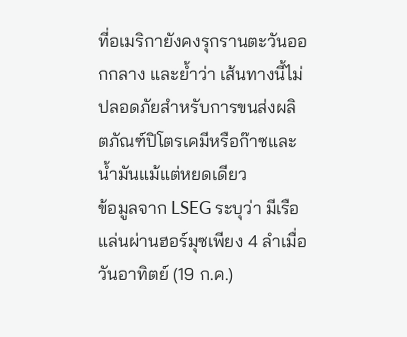ที่อเมริกายังคงรุกรานตะวันออกกลาง และย้ำว่า เส้นทางนี้ไม่ปลอดภัยสำหรับการขนส่งผลิตภัณฑ์ปิโตรเคมีหรือก๊าซและน้ำมันแม้แต่หยดเดียว
ข้อมูลจาก LSEG ระบุว่า มีเรือแล่นผ่านฮอร์มุซเพียง 4 ลำเมื่อวันอาทิตย์ (19 ก.ค.)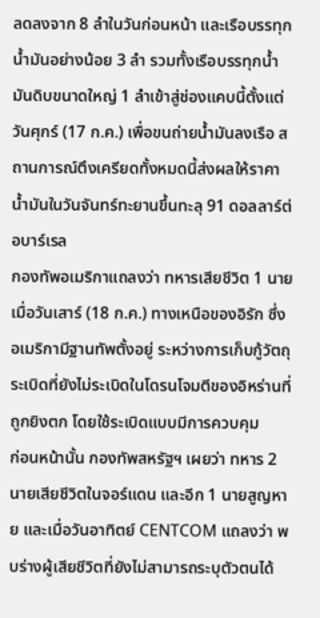ลดลงจาก 8 ลำในวันก่อนหน้า และเรือบรรทุกน้ำมันอย่างน้อย 3 ลำ รวมทั้งเรือบรรทุกน้ำมันดิบขนาดใหญ่ 1 ลำเข้าสู่ช่องแคบนี้ตั้งแต่วันศุกร์ (17 ก.ค.) เพื่อขนถ่ายน้ำมันลงเรือ สถานการณ์ตึงเครียดทั้งหมดนี้ส่งผลให้ราคาน้ำมันในวันจันทร์ทะยานขึ้นทะลุ 91 ดอลลาร์ต่อบาร์เรล
กองทัพอเมริกาแถลงว่า ทหารเสียชีวิต 1 นายเมื่อวันเสาร์ (18 ก.ค.) ทางเหนือของอิรัก ซึ่งอเมริกามีฐานทัพตั้งอยู่ ระหว่างการเก็บกู้วัตถุระเบิดที่ยังไม่ระเบิดในโดรนโจมตีของอิหร่านที่ถูกยิงตก โดยใช้ระเบิดแบบมีการควบคุม
ก่อนหน้านั้น กองทัพสหรัฐฯ เผยว่า ทหาร 2 นายเสียชีวิตในจอร์แดน และอีก 1 นายสูญหาย และเมื่อวันอาทิตย์ CENTCOM แถลงว่า พบร่างผู้เสียชีวิตที่ยังไม่สามารถระบุตัวตนได้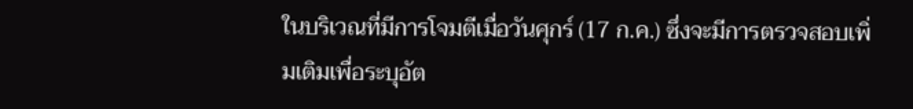ในบริเวณที่มีการโจมตีเมื่อวันศุกร์ (17 ก.ค.) ซึ่งจะมีการตรวจสอบเพิ่มเติมเพื่อระบุอัต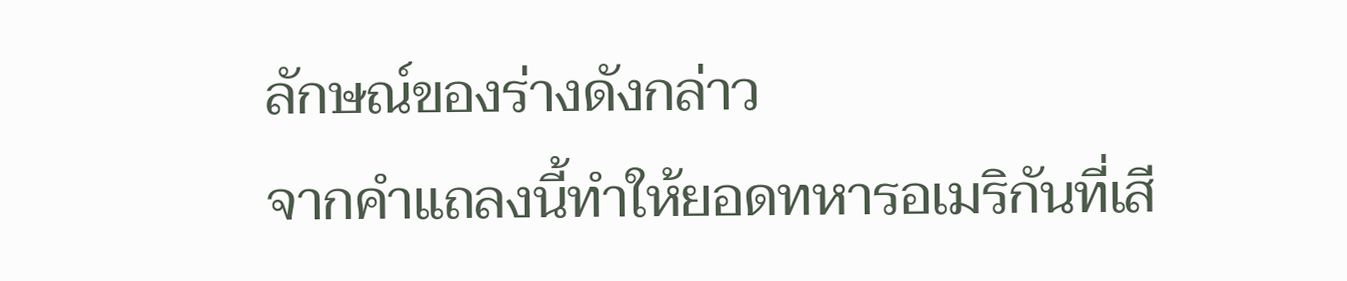ลักษณ์ของร่างดังกล่าว
จากคำแถลงนี้ทำให้ยอดทหารอเมริกันที่เสี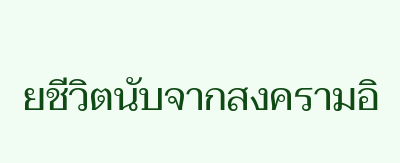ยชีวิตนับจากสงครามอิ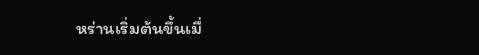หร่านเริ่มต้นขึ้นเมื่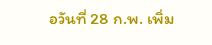อวันที่ 28 ก.พ. เพิ่ม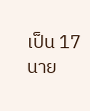เป็น 17 นาย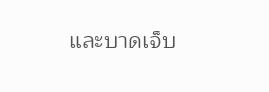และบาดเจ็บ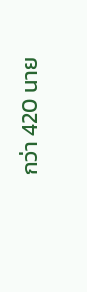กว่า 420 นาย